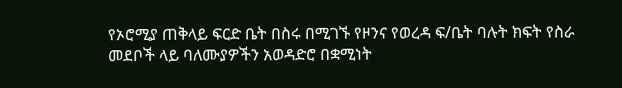የኦሮሚያ ጠቅላይ ፍርድ ቤት በስሩ በሚገኙ የዞንና የወረዳ ፍ/ቤት ባሉት ክፍት የስራ መደቦች ላይ ባለሙያዎችን አወዳድሮ በቋሚነት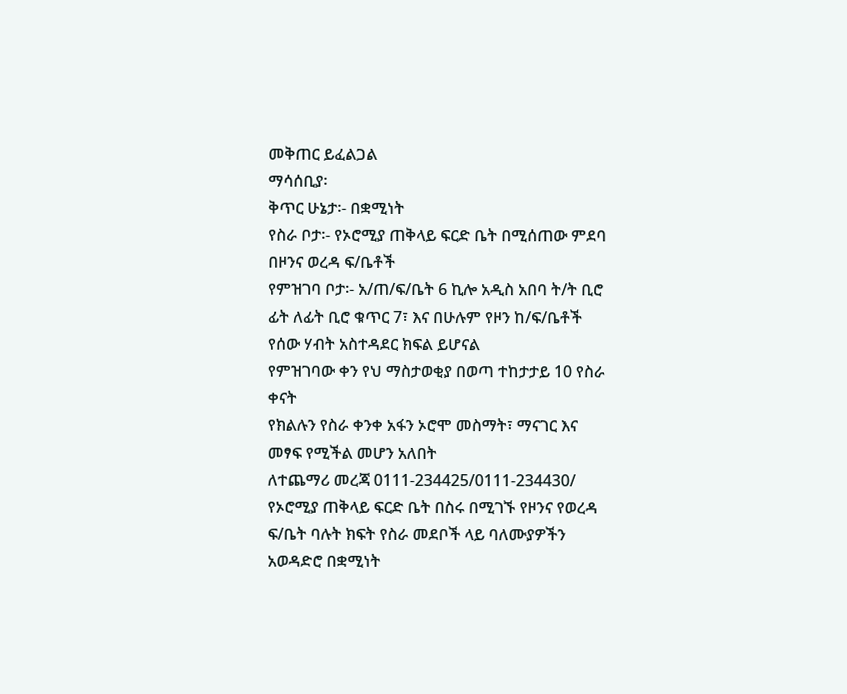መቅጠር ይፈልጋል
ማሳሰቢያ፡
ቅጥር ሁኔታ፡- በቋሚነት
የስራ ቦታ፡- የኦሮሚያ ጠቅላይ ፍርድ ቤት በሚሰጠው ምደባ በዞንና ወረዳ ፍ/ቤቶች
የምዝገባ ቦታ፡- አ/ጠ/ፍ/ቤት 6 ኪሎ አዲስ አበባ ት/ት ቢሮ ፊት ለፊት ቢሮ ቁጥር 7፣ እና በሁሉም የዞን ከ/ፍ/ቤቶች የሰው ሃብት አስተዳደር ክፍል ይሆናል
የምዝገባው ቀን የህ ማስታወቂያ በወጣ ተከታታይ 10 የስራ ቀናት
የክልሉን የስራ ቀንቀ አፋን ኦሮሞ መስማት፣ ማናገር እና መፃፍ የሚችል መሆን አለበት
ለተጨማሪ መረጃ 0111-234425/0111-234430/
የኦሮሚያ ጠቅላይ ፍርድ ቤት በስሩ በሚገኙ የዞንና የወረዳ ፍ/ቤት ባሉት ክፍት የስራ መደቦች ላይ ባለሙያዎችን አወዳድሮ በቋሚነት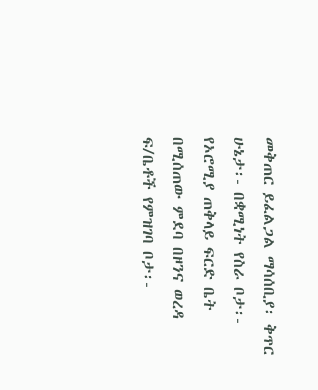መቅጠር ይፈልጋል ማሳሰቢያ፡ ቅጥር ሁኔታ፡- በቋሚነት የስራ ቦታ፡- የኦሮሚያ ጠቅላይ ፍርድ ቤት በሚሰጠው ምደባ በዞንና ወረዳ ፍ/ቤቶች የምዝገባ ቦታ፡-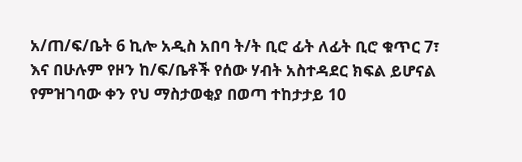አ/ጠ/ፍ/ቤት 6 ኪሎ አዲስ አበባ ት/ት ቢሮ ፊት ለፊት ቢሮ ቁጥር 7፣ እና በሁሉም የዞን ከ/ፍ/ቤቶች የሰው ሃብት አስተዳደር ክፍል ይሆናል የምዝገባው ቀን የህ ማስታወቂያ በወጣ ተከታታይ 10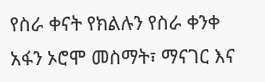የስራ ቀናት የክልሉን የስራ ቀንቀ አፋን ኦሮሞ መስማት፣ ማናገር እና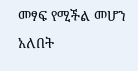መፃፍ የሚችል መሆን አለበት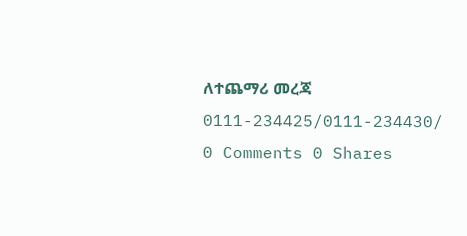ለተጨማሪ መረጃ 0111-234425/0111-234430/
0 Comments 0 Shares